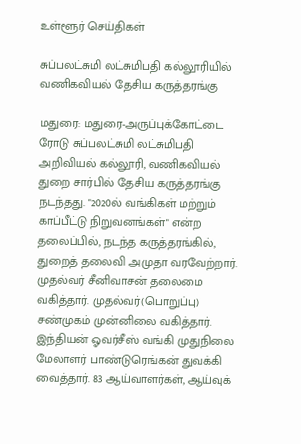உள்ளூர் செய்திகள்

சுப்பலட்சுமி லட்சுமிபதி கல்லூரியில் வணிகவியல் தேசிய கருத்தரங்கு

மதுரை: மதுரை-அருப்புக்கோட்டை ரோடு சுப்பலட்சுமி லட்சுமிபதி அறிவியல் கல்லூரி, வணிகவியல் துறை சார்பில் தேசிய கருத்தரங்கு நடந்தது. "2020ல் வங்கிகள் மற்றும் காப்பீட்டு நிறுவனங்கள்" என்ற தலைப்பில், நடந்த கருத்தரங்கில், துறைத் தலைவி அமுதா வரவேற்றார். முதல்வர் சீனிவாசன் தலைமை வகித்தார். முதல்வர்(பொறுப்பு) சண்முகம் முன்னிலை வகித்தார். இந்தியன் ஓவர்சீஸ் வங்கி முதுநிலை மேலாளர் பாண்டுரெங்கன் துவக்கி வைத்தார். 83 ஆய்வாளர்கள், ஆய்வுக்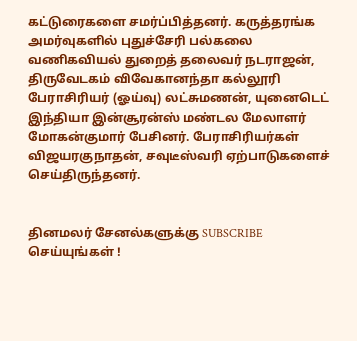கட்டுரைகளை சமர்ப்பித்தனர். கருத்தரங்க அமர்வுகளில் புதுச்சேரி பல்கலை வணிகவியல் துறைத் தலைவர் நடராஜன், திருவேடகம் விவேகானந்தா கல்லூரி பேராசிரியர் (ஓய்வு) லட்சுமணன், யுனைடெட் இந்தியா இன்சூரன்ஸ் மண்டல மேலாளர் மோகன்குமார் பேசினர். பேராசிரியர்கள் விஜயரகுநாதன், சவுடீஸ்வரி ஏற்பாடுகளைச் செய்திருந்தனர்.


தினமலர் சேனல்களுக்கு SUBSCRIBE செய்யுங்கள் !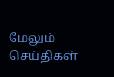மேலும் செய்திகள்